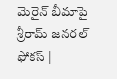మెరైన్‌ బీమాపై శ్రీరామ్‌ జనరల్‌ ఫోకస్‌ |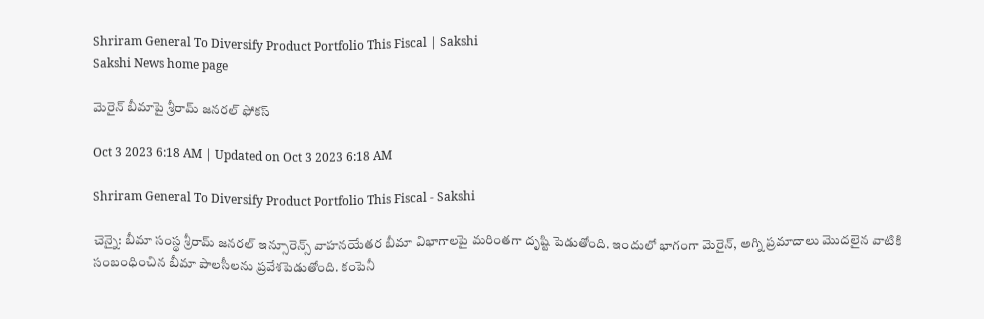Shriram General To Diversify Product Portfolio This Fiscal | Sakshi
Sakshi News home page

మెరైన్‌ బీమాపై శ్రీరామ్‌ జనరల్‌ ఫోకస్‌

Oct 3 2023 6:18 AM | Updated on Oct 3 2023 6:18 AM

Shriram General To Diversify Product Portfolio This Fiscal - Sakshi

చెన్నై: బీమా సంస్థ శ్రీరామ్‌ జనరల్‌ ఇన్సూరెన్స్‌ వాహనయేతర బీమా విభాగాలపై మరింతగా దృష్టి పెడుతోంది. ఇందులో భాగంగా మెరైన్, అగ్ని ప్రమాదాలు మొదలైన వాటికి సంబంధించిన బీమా పాలసీలను ప్రవేశపెడుతోంది. కంపెనీ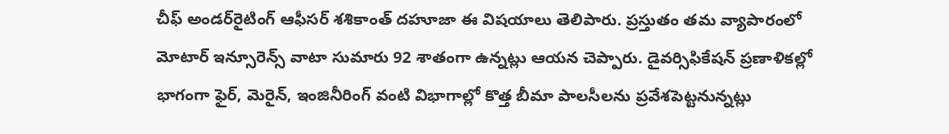చీఫ్‌ అండర్‌రైటింగ్‌ ఆఫీసర్‌ శశికాంత్‌ దహూజా ఈ విషయాలు తెలిపారు. ప్రస్తుతం తమ వ్యాపారంలో మోటార్‌ ఇన్సూరెన్స్‌ వాటా సుమారు 92 శాతంగా ఉన్నట్లు ఆయన చెప్పారు. డైవర్సిఫికేషన్‌ ప్రణాళికల్లో భాగంగా ఫైర్, మెరైన్, ఇంజినీరింగ్‌ వంటి విభాగాల్లో కొత్త బీమా పాలసీలను ప్రవేశపెట్టనున్నట్లు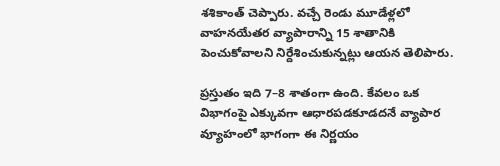శశికాంత్‌ చెప్పారు. వచ్చే రెండు మూడేళ్లలో వాహనయేతర వ్యాపారాన్ని 15 శాతానికి పెంచుకోవాలని నిర్దేశించుకున్నట్లు ఆయన తెలిపారు.

ప్రస్తుతం ఇది 7–8 శాతంగా ఉంది. కేవలం ఒక విభాగంపై ఎక్కువగా ఆధారపడకూడదనే వ్యాపార వ్యూహంలో భాగంగా ఈ నిర్ణయం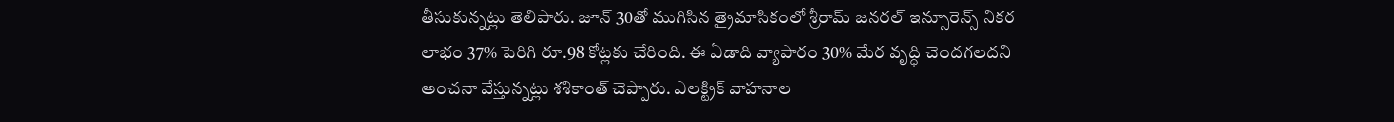తీసుకున్నట్లు తెలిపారు. జూన్‌ 30తో ముగిసిన త్రైమాసికంలో శ్రీరామ్‌ జనరల్‌ ఇన్సూరెన్స్‌ నికర లాభం 37% పెరిగి రూ.98 కోట్లకు చేరింది. ఈ ఏడాది వ్యాపారం 30% మేర వృద్ధి చెందగలదని అంచనా వేస్తున్నట్లు శశికాంత్‌ చెప్పారు. ఎలక్ట్రిక్‌ వాహనాల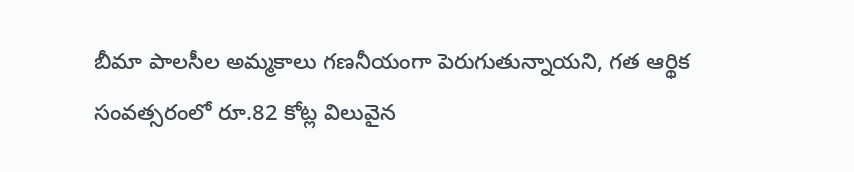బీమా పాలసీల అమ్మకాలు గణనీయంగా పెరుగుతున్నాయని, గత ఆర్థిక సంవత్సరంలో రూ.82 కోట్ల విలువైన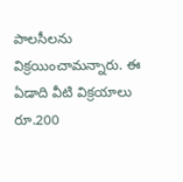పాలసీలను విక్రయించామన్నారు. ఈ ఏడాది వీటి విక్రయాలు రూ.200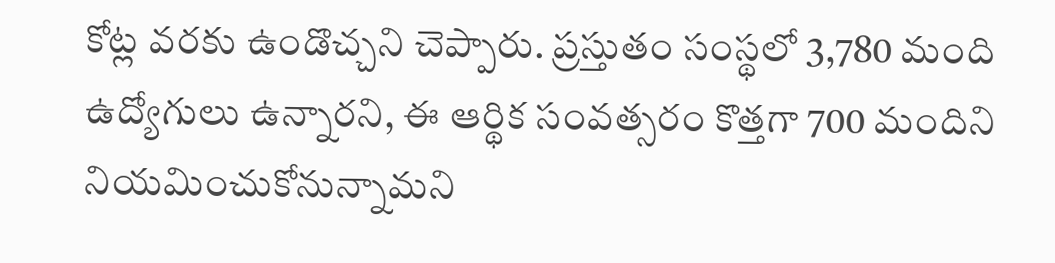కోట్ల వరకు ఉండొచ్చని చెప్పారు. ప్రస్తుతం సంస్థలో 3,780 మంది ఉద్యోగులు ఉన్నారని, ఈ ఆర్థిక సంవత్సరం కొత్తగా 700 మందిని నియమించుకోనున్నామని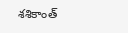శశికాంత్‌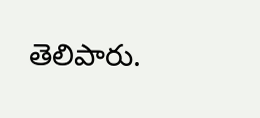తెలిపారు.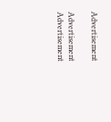Advertisement

Advertisement
Advertisement